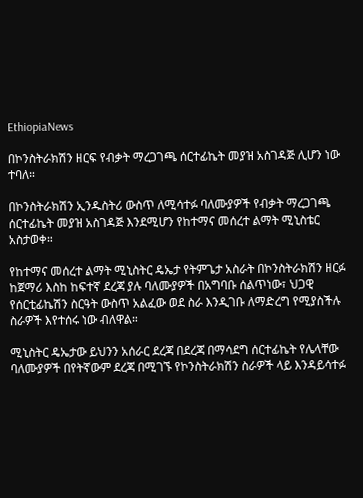EthiopiaNews

በኮንስትራክሽን ዘርፍ የብቃት ማረጋገጫ ሰርተፊኬት መያዝ አስገዳጅ ሊሆን ነው ተባለ።

በኮንስትራክሽን ኢንዱስትሪ ውስጥ ለሚሳተፉ ባለሙያዎች የብቃት ማረጋገጫ ሰርተፊኬት መያዝ አስገዳጅ እንደሚሆን የከተማና መሰረተ ልማት ሚኒስቴር አስታወቀ።

የከተማና መሰረተ ልማት ሚኒስትር ዴኤታ የትምጌታ አስራት በኮንስትራክሽን ዘርፉ ከጀማሪ እስከ ከፍተኛ ደረጃ ያሉ ባለሙያዎች በአግባቡ ሰልጥነው፣ ህጋዊ የሰርቲፊኬሽን ስርዓት ውስጥ አልፈው ወደ ስራ እንዲገቡ ለማድረግ የሚያስችሉ ስራዎች እየተሰሩ ነው ብለዋል።

ሚኒስትር ዴኤታው ይህንን አሰራር ደረጃ በደረጃ በማሳደግ ሰርተፊኬት የሌላቸው ባለሙያዎች በየትኛውም ደረጃ በሚገኙ የኮንስትራክሽን ስራዎች ላይ እንዳይሳተፉ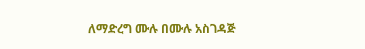ለማድረግ ሙሉ በሙሉ አስገዳጅ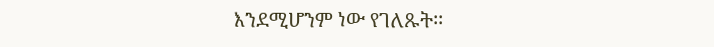እንደሚሆንም ነው የገለጹት፡፡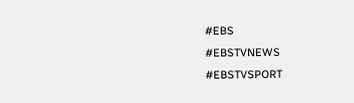#EBS
#EBSTVNEWS
#EBSTVSPORT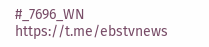#_7696_WN
https://t.me/ebstvnews